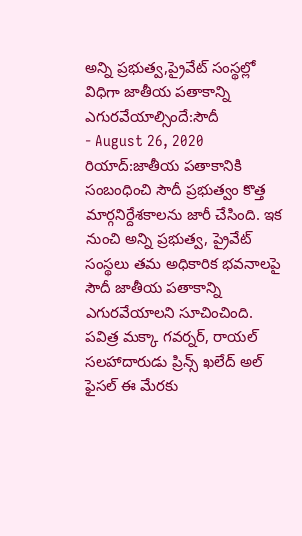అన్ని ప్రభుత్వ,ప్రైవేట్ సంస్థల్లో విధిగా జాతీయ పతాకాన్ని ఎగురవేయాల్సిందే:సౌదీ
- August 26, 2020
రియాద్:జాతీయ పతాకానికి సంబంధించి సౌదీ ప్రభుత్వం కొత్త మార్గనిర్దేశకాలను జారీ చేసింది. ఇక నుంచి అన్ని ప్రభుత్వ, ప్రైవేట్ సంస్థలు తమ అధికారిక భవనాలపై సౌదీ జాతీయ పతాకాన్ని ఎగురవేయాలని సూచించింది. పవిత్ర మక్కా గవర్నర్, రాయల్ సలహాదారుడు ప్రిన్స్ ఖలేద్ అల్ ఫైసల్ ఈ మేరకు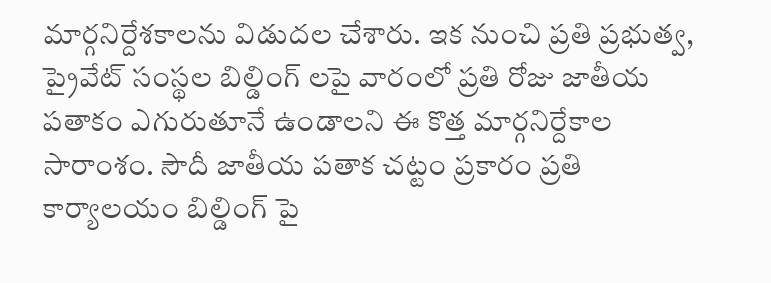మార్గనిర్దేశకాలను విడుదల చేశారు. ఇక నుంచి ప్రతి ప్రభుత్వ, ప్రైవేట్ సంస్థల బిల్డింగ్ లపై వారంలో ప్రతి రోజు జాతీయ పతాకం ఎగురుతూనే ఉండాలని ఈ కొత్త మార్గనిర్దేకాల సారాంశం. సౌదీ జాతీయ పతాక చట్టం ప్రకారం ప్రతి కార్యాలయం బిల్డింగ్ పై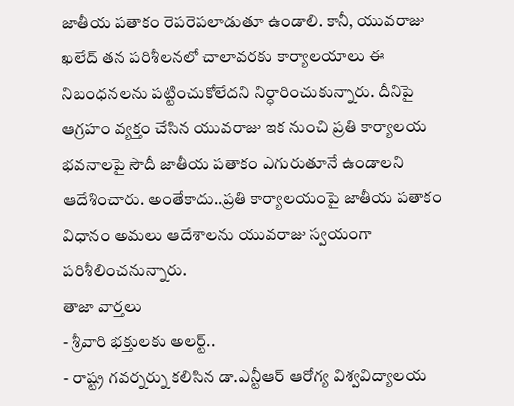జాతీయ పతాకం రెపరెపలాడుతూ ఉండాలి. కానీ, యువరాజు ఖలేద్ తన పరిశీలనలో చాలావరకు కార్యాలయాలు ఈ నిబంధనలను పట్టించుకోలేదని నిర్ధారించుకున్నారు. దీనిపై ఆగ్రహం వ్యక్తం చేసిన యువరాజు ఇక నుంచి ప్రతి కార్యాలయ భవనాలపై సౌదీ జాతీయ పతాకం ఎగురుతూనే ఉండాలని ఆదేశించారు. అంతేకాదు..ప్రతి కార్యాలయంపై జాతీయ పతాకం విధానం అమలు ఆదేశాలను యువరాజు స్వయంగా పరిశీలించనున్నారు.
తాజా వార్తలు
- శ్రీవారి భక్తులకు అలర్ట్..
- రాష్ట్ర గవర్నర్ను కలిసిన డా.ఎన్టీఆర్ ఆరోగ్య విశ్వవిద్యాలయ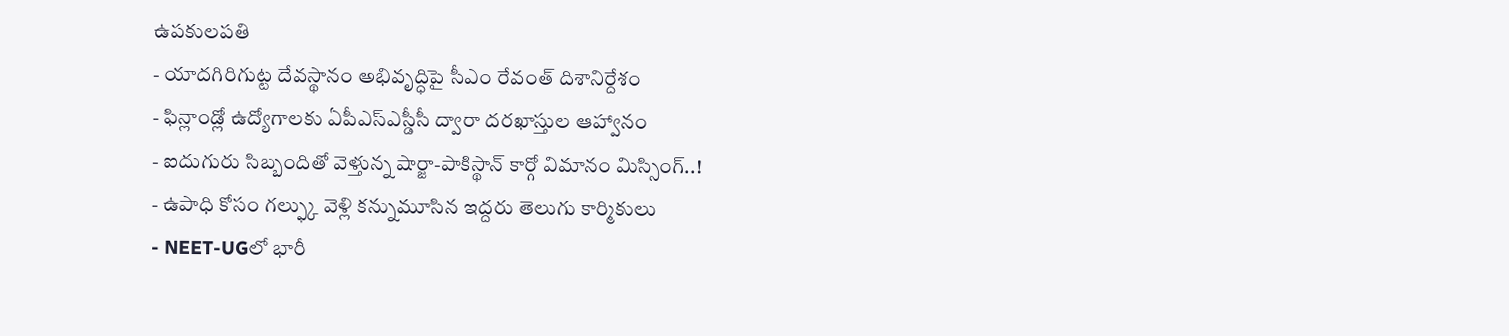ఉపకులపతి
- యాదగిరిగుట్ట దేవస్థానం అభివృద్ధిపై సీఎం రేవంత్ దిశానిర్దేశం
- ఫిన్లాండ్లో ఉద్యోగాలకు ఏపీఎస్ఎస్డీసీ ద్వారా దరఖాస్తుల ఆహ్వానం
- ఐదుగురు సిబ్బందితో వెళ్తున్న షార్జా-పాకిస్థాన్ కార్గో విమానం మిస్సింగ్..!
- ఉపాధి కోసం గల్ఫ్కు వెళ్లి కన్నుమూసిన ఇద్దరు తెలుగు కార్మికులు
- NEET-UGలో భారీ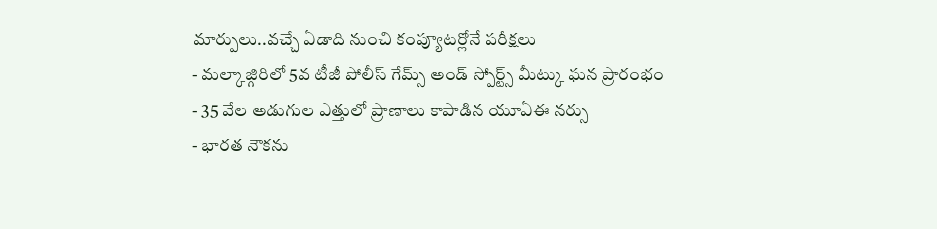మార్పులు..వచ్చే ఏడాది నుంచి కంప్యూటర్లోనే పరీక్షలు
- మల్కాజ్గిరిలో 5వ టీజీ పోలీస్ గేమ్స్ అండ్ స్పోర్ట్స్ మీట్కు ఘన ప్రారంభం
- 35 వేల అడుగుల ఎత్తులో ప్రాణాలు కాపాడిన యూఏఈ నర్సు
- భారత నౌకను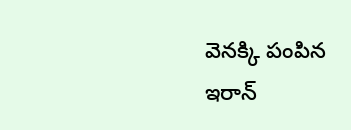వెనక్కి పంపిన ఇరాన్